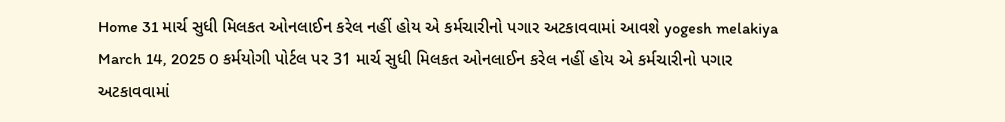Home 31 માર્ચ સુધી મિલકત ઓનલાઈન કરેલ નહીં હોય એ કર્મચારીનો પગાર અટકાવવામાં આવશે yogesh melakiya March 14, 2025 0 કર્મયોગી પોર્ટલ પર 31 માર્ચ સુધી મિલકત ઓનલાઈન કરેલ નહીં હોય એ કર્મચારીનો પગાર અટકાવવામાં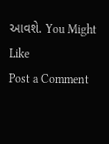આવશે. You Might Like
Post a Comment